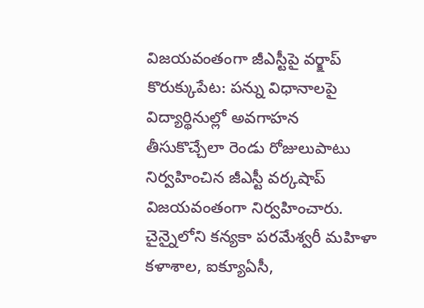విజయవంతంగా జీఎస్టీపై వర్క్షాప్
కొరుక్కుపేట: పన్ను విధానాలపై విద్యార్థినుల్లో అవగాహన తీసుకొచ్చేలా రెండు రోజులుపాటు నిర్వహించిన జీఎస్టీ వర్కషాప్ విజయవంతంగా నిర్వహించారు. చైన్నైలోని కన్యకా పరమేశ్వరీ మహిళా కళాశాల, ఐక్యూఏసీ,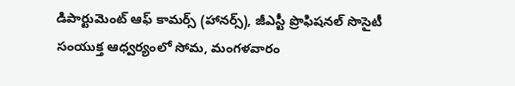డిపార్టుమెంట్ ఆఫ్ కామర్స్ (హానర్స్), జీఎస్టీ ప్రొఫిషనల్ సొసైటీ సంయుక్త ఆధ్వర్యంలో సోమ, మంగళవారం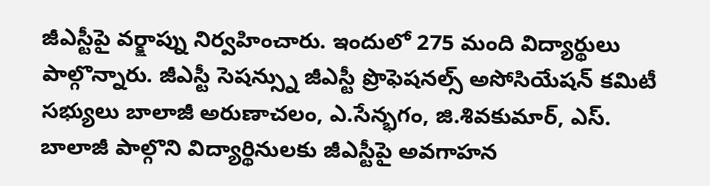జీఎస్టీపై వర్క్షాప్ను నిర్వహించారు. ఇందులో 275 మంది విద్యార్థులు పాల్గొన్నారు. జీఎస్టీ సెషన్స్ను జీఎస్టీ ప్రొఫెషనల్స్ అసోసియేషన్ కమిటీ సభ్యులు బాలాజీ అరుణాచలం, ఎ.సేన్భగం, జి.శివకుమార్, ఎస్. బాలాజీ పాల్గొని విద్యార్థినులకు జీఎస్టీపై అవగాహన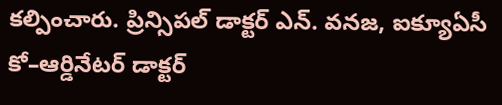కల్పించారు. ప్రిన్సిపల్ డాక్టర్ ఎన్. వనజ, ఐక్యూఏసీ కో–ఆర్డినేటర్ డాక్టర్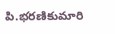పి.భరణికుమారి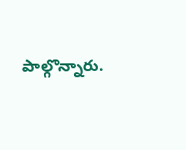పాల్గొన్నారు.